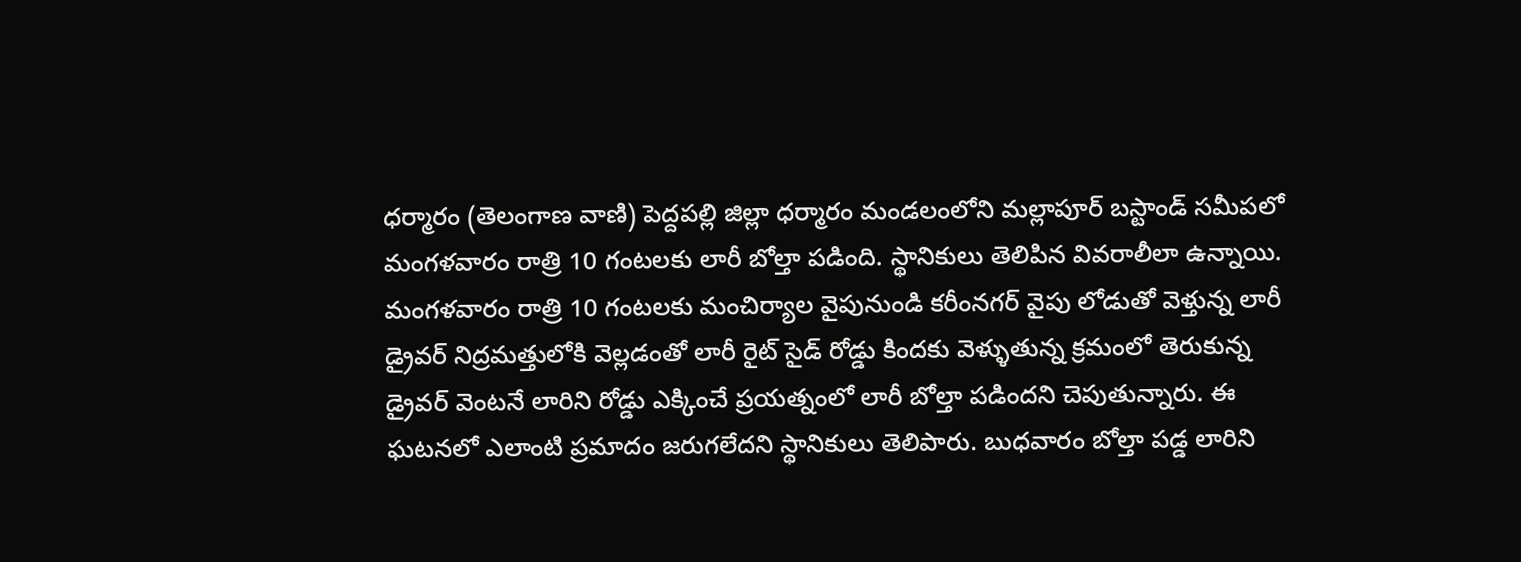ధర్మారం (తెలంగాణ వాణి) పెద్దపల్లి జిల్లా ధర్మారం మండలంలోని మల్లాపూర్ బస్టాండ్ సమీపలో మంగళవారం రాత్రి 10 గంటలకు లారీ బోల్తా పడింది. స్థానికులు తెలిపిన వివరాలీలా ఉన్నాయి. మంగళవారం రాత్రి 10 గంటలకు మంచిర్యాల వైపునుండి కరీంనగర్ వైపు లోడుతో వెళ్తున్న లారీ డ్రైవర్ నిద్రమత్తులోకి వెల్లడంతో లారీ రైట్ సైడ్ రోడ్డు కిందకు వెళ్ళుతున్న క్రమంలో తెరుకున్న డ్రైవర్ వెంటనే లారిని రోడ్డు ఎక్కించే ప్రయత్నంలో లారీ బోల్తా పడిందని చెపుతున్నారు. ఈ ఘటనలో ఎలాంటి ప్రమాదం జరుగలేదని స్థానికులు తెలిపారు. బుధవారం బోల్తా పడ్డ లారిని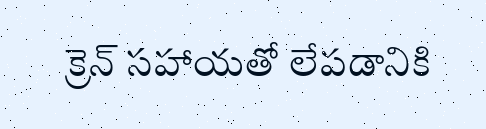క్రెన్ సహాయతో లేపడానికి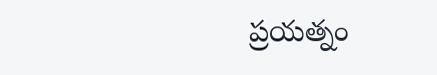ప్రయత్నం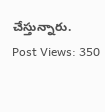చేస్తున్నారు.
Post Views: 350